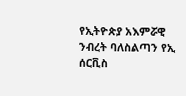የኢትዮጵያ አእምሯዊ ንብረት ባለስልጣን የኢ ሰርቪስ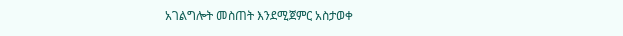አገልግሎት መስጠት እንደሚጀምር አስታወቀ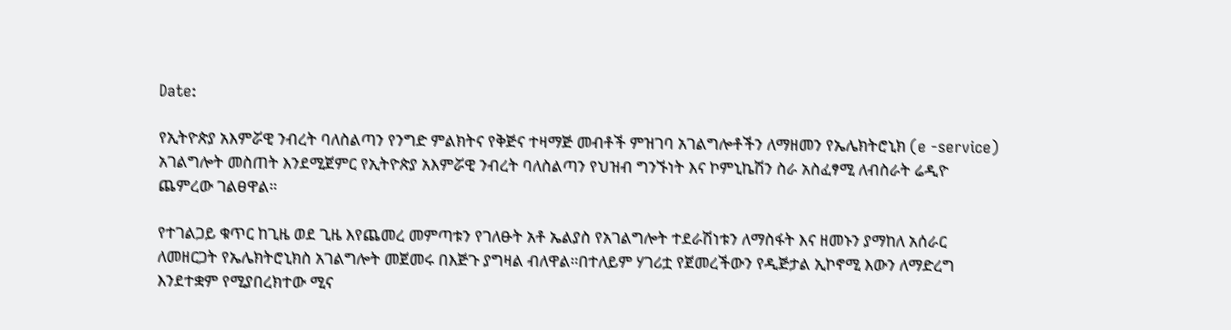Date:

የኢትዮጵያ አእምሯዊ ንብረት ባለስልጣን የንግድ ምልክትና የቅጅና ተዛማጅ መብቶች ምዝገባ አገልግሎቶችን ለማዘመን የኤሌክትሮኒክ (e -service) አገልግሎት መስጠት እንደሚጀምር የኢትዮጵያ አእምሯዊ ንብረት ባለስልጣን የህዝብ ግንኙነት እና ኮምኒኬሽን ስራ አስፈፃሚ ለብስራት ሬዲዮ ጨምረው ገልፀዋል።

የተገልጋይ ቁጥር ከጊዜ ወደ ጊዜ እየጨመረ መምጣቱን የገለፁት አቶ ኤልያስ የአገልግሎት ተደራሽነቱን ለማስፋት እና ዘመኑን ያማከለ አሰራር ለመዘርጋት የኤሌክትሮኒክስ አገልግሎት መጀመሩ በእጅጉ ያግዛል ብለዋል።በተለይም ሃገሪቷ የጀመረችውን የዲጅታል ኢኮኖሚ እውን ለማድረግ እንደተቋም የሚያበረክተው ሚና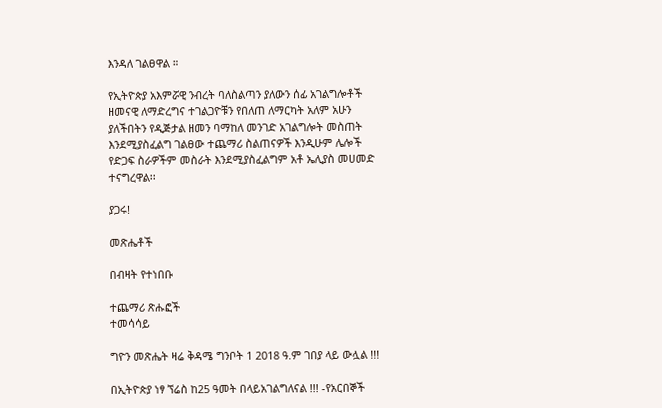እንዳለ ገልፀዋል ።

የኢትዮጵያ አእምሯዊ ንብረት ባለስልጣን ያለውን ሰፊ አገልግሎቶች ዘመናዊ ለማድረግና ተገልጋዮቹን የበለጠ ለማርካት አለም አሁን ያለችበትን የዲጅታል ዘመን ባማከለ መንገድ አገልግሎት መስጠት እንደሚያስፈልግ ገልፀው ተጨማሪ ስልጠናዎች እንዲሁም ሌሎች የድጋፍ ስራዎችም መስራት እንደሚያስፈልግም አቶ ኤሊያስ መሀመድ ተናግረዋል፡፡

ያጋሩ!

መጽሔቶች

በብዛት የተነበቡ

ተጨማሪ ጽሑፎች
ተመሳሳይ

ግዮን መጽሔት ዛሬ ቅዳሜ ግንቦት 1 2018 ዓ.ም ገበያ ላይ ውሏል !!!

በኢትዮጵያ ነፃ ኘሬስ ከ25 ዓመት በላይአገልግለናል !!! -የአርበኞች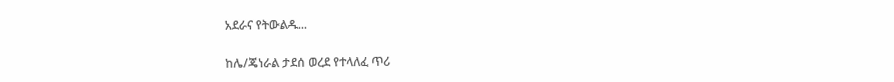አደራና የትውልዱ...

ከሌ/ጄነራል ታደሰ ወረደ የተላለፈ ጥሪ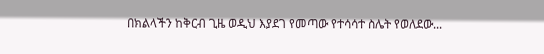በክልላችን ከቅርብ ጊዜ ወዲህ እያደገ የመጣው የተሳሳተ ስሌት የወለደው...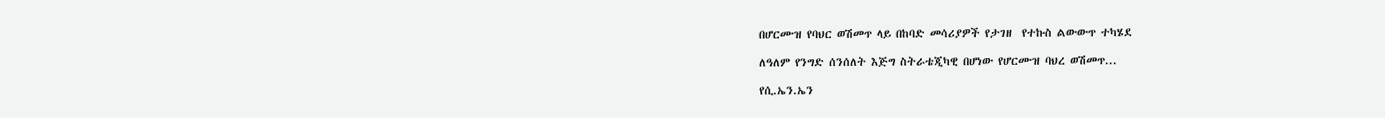በሆርሙዝ የባህር ወሽመጥ ላይ በከባድ መሳሪያዎች የታገዘ  የተኩስ ልውውጥ ተካሄደ

ለዓለም የንግድ ሰንሰለት እጅግ ስትራቴጂካዊ በሆነው የሆርሙዝ ባህረ ወሽመጥ...

የሲ.ኤን.ኤን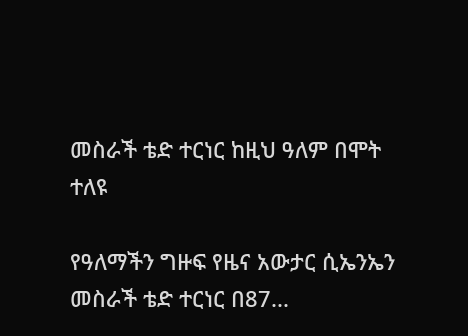መስራች ቴድ ተርነር ከዚህ ዓለም በሞት ተለዩ

የዓለማችን ግዙፍ የዜና አውታር ሲኤንኤን መስራች ቴድ ተርነር በ87...